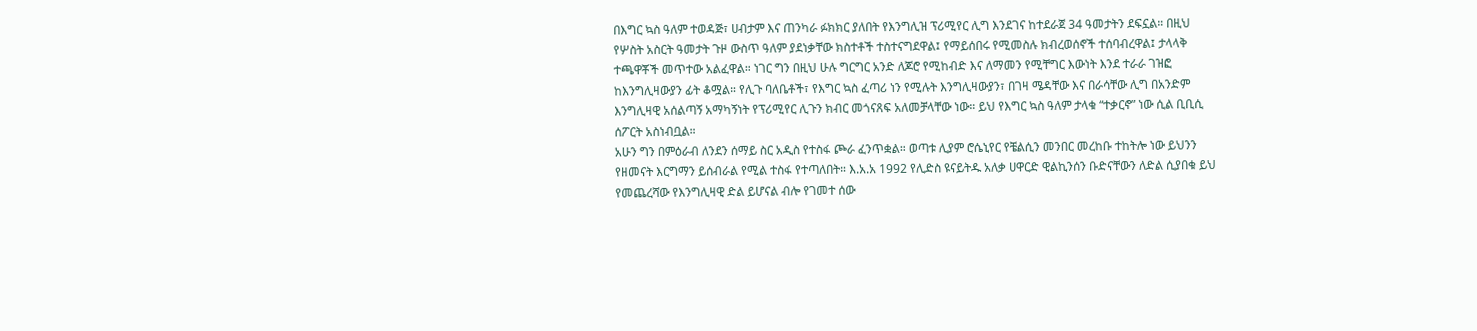በእግር ኳስ ዓለም ተወዳጅ፣ ሀብታም እና ጠንካራ ፉክክር ያለበት የእንግሊዝ ፕሪሚየር ሊግ እንደገና ከተደራጀ 34 ዓመታትን ደፍኗል። በዚህ የሦስት አስርት ዓመታት ጉዞ ውስጥ ዓለም ያደነቃቸው ክስተቶች ተስተናግደዋል፤ የማይሰበሩ የሚመስሉ ክብረወሰኖች ተሰባብረዋል፤ ታላላቅ ተጫዋቾች መጥተው አልፈዋል። ነገር ግን በዚህ ሁሉ ግርግር አንድ ለጆሮ የሚከብድ እና ለማመን የሚቸግር እውነት እንደ ተራራ ገዝፎ ከእንግሊዛውያን ፊት ቆሟል። የሊጉ ባለቤቶች፣ የእግር ኳስ ፈጣሪ ነን የሚሉት እንግሊዛውያን፣ በገዛ ሜዳቸው እና በራሳቸው ሊግ በአንድም እንግሊዛዊ አሰልጣኝ አማካኝነት የፕሪሚየር ሊጉን ክብር መጎናጸፍ አለመቻላቸው ነው። ይህ የእግር ኳስ ዓለም ታላቁ “ተቃርኖ” ነው ሲል ቢቢሲ ሰፖርት አስነብቧል።
አሁን ግን በምዕራብ ለንደን ሰማይ ስር አዲስ የተስፋ ጮራ ፈንጥቋል። ወጣቱ ሊያም ሮሴኒየር የቼልሲን መንበር መረከቡ ተከትሎ ነው ይህንን የዘመናት እርግማን ይሰብራል የሚል ተስፋ የተጣለበት። እ.አ.አ 1992 የሊድስ ዩናይትዱ አለቃ ሀዋርድ ዊልኪንሰን ቡድናቸውን ለድል ሲያበቁ ይህ የመጨረሻው የእንግሊዛዊ ድል ይሆናል ብሎ የገመተ ሰው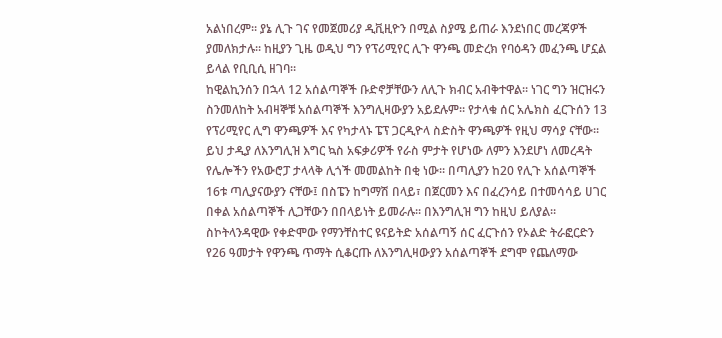አልነበረም። ያኔ ሊጉ ገና የመጀመሪያ ዲቪዚዮን በሚል ስያሜ ይጠራ እንደነበር መረጃዎች ያመለክታሉ። ከዚያን ጊዜ ወዲህ ግን የፕሪሚየር ሊጉ ዋንጫ መድረክ የባዕዳን መፈንጫ ሆኗል ይላል የቢቢሲ ዘገባ።
ከዊልኪንሰን በኋላ 12 አሰልጣኞች ቡድኖቻቸውን ለሊጉ ክብር አብቅተዋል። ነገር ግን ዝርዝሩን ስንመለከት አብዛኞቹ አሰልጣኞች እንግሊዛውያን አይደሉም። የታላቁ ሰር አሌክስ ፈርጉሰን 13 የፕሪሚየር ሊግ ዋንጫዎች እና የካታላኑ ፔፕ ጋርዲዮላ ስድስት ዋንጫዎች የዚህ ማሳያ ናቸው። ይህ ታዲያ ለእንግሊዝ እግር ኳስ አፍቃሪዎች የራስ ምታት የሆነው ለምን እንደሆነ ለመረዳት የሌሎችን የአውሮፓ ታላላቅ ሊጎች መመልከት በቂ ነው። በጣሊያን ከ20 የሊጉ አሰልጣኞች 16ቱ ጣሊያናውያን ናቸው፤ በስፔን ከግማሽ በላይ፣ በጀርመን እና በፈረንሳይ በተመሳሳይ ሀገር በቀል አሰልጣኞች ሊጋቸውን በበላይነት ይመራሉ። በእንግሊዝ ግን ከዚህ ይለያል።
ስኮትላንዳዊው የቀድሞው የማንቸስተር ዩናይትድ አሰልጣኝ ሰር ፈርጉሰን የኦልድ ትራፎርድን የ26 ዓመታት የዋንጫ ጥማት ሲቆርጡ ለእንግሊዛውያን አሰልጣኞች ደግሞ የጨለማው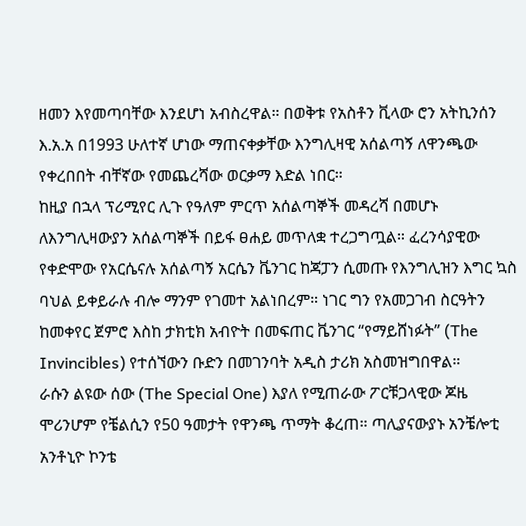ዘመን እየመጣባቸው እንደሆነ አብስረዋል። በወቅቱ የአስቶን ቪላው ሮን አትኪንሰን እ.አ.አ በ1993 ሁለተኛ ሆነው ማጠናቀቃቸው እንግሊዛዊ አሰልጣኝ ለዋንጫው የቀረበበት ብቸኛው የመጨረሻው ወርቃማ እድል ነበር።
ከዚያ በኋላ ፕሪሚየር ሊጉ የዓለም ምርጥ አሰልጣኞች መዳረሻ በመሆኑ ለእንግሊዛውያን አሰልጣኞች በይፋ ፀሐይ መጥለቋ ተረጋግጧል። ፈረንሳያዊው የቀድሞው የአርሴናሉ አሰልጣኝ አርሴን ቬንገር ከጃፓን ሲመጡ የእንግሊዝን እግር ኳስ ባህል ይቀይራሉ ብሎ ማንም የገመተ አልነበረም። ነገር ግን የአመጋገብ ስርዓትን ከመቀየር ጀምሮ እስከ ታክቲክ አብዮት በመፍጠር ቬንገር “የማይሸነፉት” (The Invincibles) የተሰኘውን ቡድን በመገንባት አዲስ ታሪክ አስመዝግበዋል።
ራሱን ልዩው ሰው (The Special One) እያለ የሚጠራው ፖርቹጋላዊው ጆዜ ሞሪንሆም የቼልሲን የ50 ዓመታት የዋንጫ ጥማት ቆረጠ። ጣሊያናውያኑ አንቼሎቲ አንቶኒዮ ኮንቴ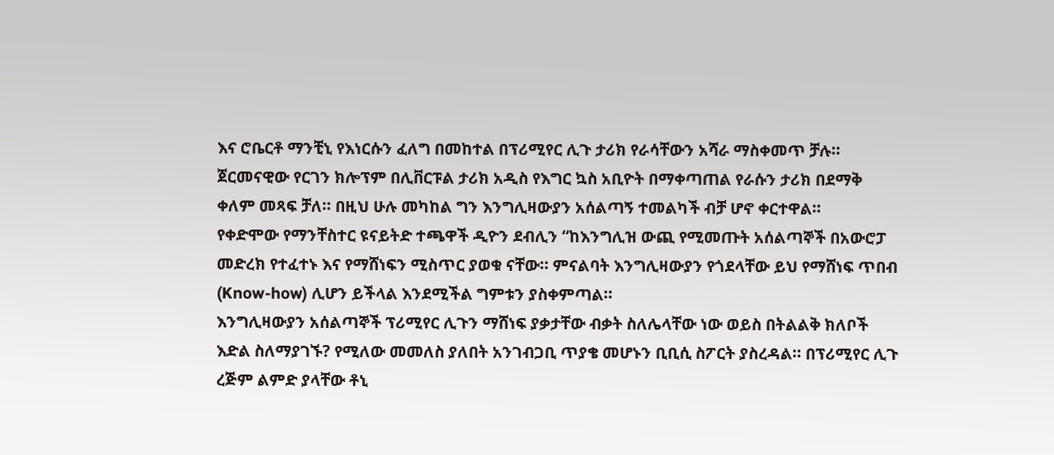እና ሮቤርቶ ማንቺኒ የእነርሱን ፈለግ በመከተል በፕሪሚየር ሊጉ ታሪክ የራሳቸውን አሻራ ማስቀመጥ ቻሉ። ጀርመናዊው የርገን ክሎፕም በሊቨርፑል ታሪክ አዲስ የእግር ኳስ አቢዮት በማቀጣጠል የራሱን ታሪክ በደማቅ ቀለም መጻፍ ቻለ። በዚህ ሁሉ መካከል ግን እንግሊዛውያን አሰልጣኝ ተመልካች ብቻ ሆኖ ቀርተዋል።
የቀድሞው የማንቸስተር ዩናይትድ ተጫዋች ዲዮን ደብሊን “ከእንግሊዝ ውጪ የሚመጡት አሰልጣኞች በአውሮፓ መድረክ የተፈተኑ እና የማሸነፍን ሚስጥር ያወቁ ናቸው። ምናልባት እንግሊዛውያን የጎደላቸው ይህ የማሸነፍ ጥበብ (Know-how) ሊሆን ይችላል እንደሚችል ግምቱን ያስቀምጣል።
እንግሊዛውያን አሰልጣኞች ፕሪሚየር ሊጉን ማሸነፍ ያቃታቸው ብቃት ስለሌላቸው ነው ወይስ በትልልቅ ክለቦች እድል ስለማያገኙ? የሚለው መመለስ ያለበት አንገብጋቢ ጥያቄ መሆኑን ቢቢሲ ስፖርት ያስረዳል። በፕሪሚየር ሊጉ ረጅም ልምድ ያላቸው ቶኒ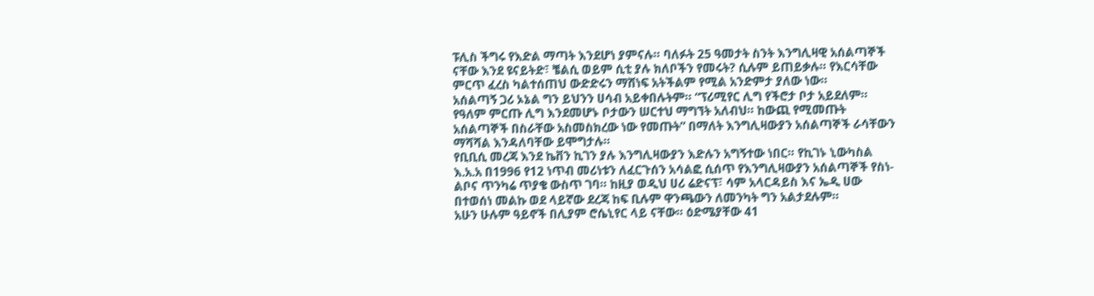ፑሊስ ችግሩ የእድል ማጣት እንደሆነ ያምናሉ። ባለፉት 25 ዓመታት ስንት እንግሊዛዊ አሰልጣኞች ናቸው እንደ ዩናይትድ፣ ቼልሲ ወይም ሲቲ ያሉ ክለቦችን የመሩት? ሲሉም ይጠይቃሉ። የእርሳቸው ምርጥ ፈረስ ካልተሰጠህ ውድድሩን ማሸነፍ አትችልም የሚል አንድምታ ያለው ነው።
አሰልጣኝ ጋሪ ኦኔል ግን ይህንን ሀሳብ አይቀበሉትም። “ፕሪሚየር ሊግ የችሮታ ቦታ አይደለም። የዓለም ምርጡ ሊግ እንደመሆኑ ቦታውን ሠርተህ ማግኘት አለብህ። ከውጪ የሚመጡት አሰልጣኞች በስራቸው አስመስክረው ነው የመጡት” በማለት እንግሊዛውያን አሰልጣኞች ራሳቸውን ማሻሻል እንዳለባቸው ይሞግታሉ።
የቢቢሲ መረጃ እንደ ኬቨን ኪገን ያሉ እንግሊዛውያን እድሉን አግኝተው ነበር። የኪገኑ ኒውካስል እ.አ.አ በ1996 የ12 ነጥብ መሪነቱን ለፈርጉሰን አሳልፎ ሲሰጥ የእንግሊዛውያን አሰልጣኞች የስነ-ልቦና ጥንካሬ ጥያቄ ውስጥ ገባ። ከዚያ ወዲህ ሀሪ ሬድናፕ፣ ሳም አላርዳይስ እና ኤዲ ሀው በተወሰነ መልኩ ወደ ላይኛው ደረጃ ከፍ ቢሉም ዋንጫውን ለመንካት ግን አልታደሉም።
አሁን ሁሉም ዓይኖች በሊያም ሮሴኒየር ላይ ናቸው። ዕድሜያቸው 41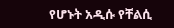የሆኑት አዲሱ የቸልሲ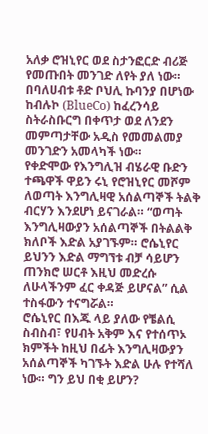አለቃ ሮዝኒየር ወደ ስታንፎርድ ብሪጅ የመጡበት መንገድ ለየት ያለ ነው። በባለሀብቱ ቶድ ቦህሊ ኩባንያ በሆነው ከብሉኮ (BlueCo) ከፈረንሳይ ስትራስቡርግ በቀጥታ ወደ ለንደን መምጣታቸው አዲስ የመመልመያ መንገድን አመላካች ነው።
የቀድሞው የእንግሊዝ ብሄራዊ ቡድን ተጫዋች ዋይን ሩኒ የሮዝኒየር መሾም ለወጣት እንግሊዛዊ አሰልጣኞች ትልቅ ብርሃን እንደሆነ ይናገራል። “ወጣት እንግሊዛውያን አሰልጣኞች በትልልቅ ክለቦች እድል አያገኙም። ሮሴኒየር ይህንን እድል ማግኘቱ ብቻ ሳይሆን ጠንክሮ ሠርቶ እዚህ መድረሱ ለሁላችንም ፈር ቀዳጅ ይሆናል” ሲል ተስፋውን ተናግሯል።
ሮሴኒየር በእጁ ላይ ያለው የቼልሲ ስብስብ፣ የሀብት አቅም እና የተሰጥኦ ክምችት ከዚህ በፊት እንግሊዛውያን አሰልጣኞች ካገኙት እድል ሁሉ የተሻለ ነው። ግን ይህ በቂ ይሆን?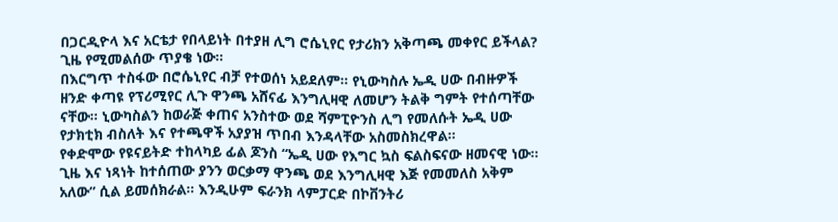በጋርዲዮላ እና አርቴታ የበላይነት በተያዘ ሊግ ሮሴኒየር የታሪክን አቅጣጫ መቀየር ይችላል? ጊዜ የሚመልሰው ጥያቄ ነው።
በእርግጥ ተስፋው በሮሴኒየር ብቻ የተወሰነ አይደለም። የኒውካስሉ ኤዲ ሀው በብዙዎች ዘንድ ቀጣዩ የፕሪሚየር ሊጉ ዋንጫ አሸናፊ እንግሊዛዊ ለመሆን ትልቅ ግምት የተሰጣቸው ናቸው። ኒውካስልን ከወራጅ ቀጠና አንስተው ወደ ሻምፒዮንስ ሊግ የመለሱት ኤዲ ሀው የታክቲክ ብስለት እና የተጫዋች አያያዝ ጥበብ እንዳላቸው አስመስክረዋል።
የቀድሞው የዩናይትድ ተከላካይ ፊል ጆንስ “ኤዲ ሀው የእግር ኳስ ፍልስፍናው ዘመናዊ ነው። ጊዜ እና ነጻነት ከተሰጠው ያንን ወርቃማ ዋንጫ ወደ እንግሊዛዊ እጅ የመመለስ አቅም አለው” ሲል ይመሰክራል። እንዲሁም ፍራንክ ላምፓርድ በኮቨንትሪ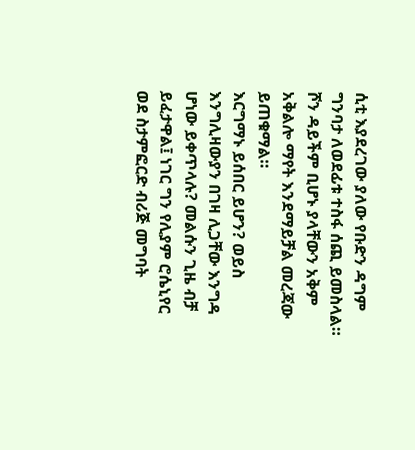ሲቲ እያደረገው ያለው የቡድን ዳግም ግንባታ ለወደፊቱ ተስፋ ሰጪ ይመስላል። ሾን ዳይችም ቢሆኑ ያላቸውን አቅም አቅልሎ ማየት እንደማይቻል መረጃው ይጠቁማል።
እርግማኑ ይሰበር ይሆን? ወይስ እንግሊዛውያን በገዛ ሊጋቸው እንግዳ ሆነው ይቀጥላሉ? መልሱን ጊዜ ብቻ ይፈታዋል፤ ነገር ግን የሊያም ሮሴኒየር ወደ ስታምፎርድ ብሪጅ መግባት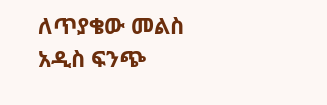ለጥያቄው መልስ አዲስ ፍንጭ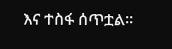እና ተስፋ ሰጥቷል።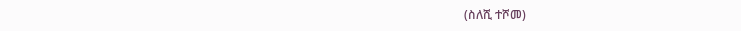(ስለሺ ተሾመ)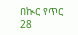በኲር የጥር 28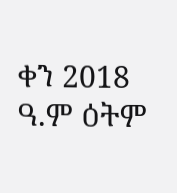ቀን 2018 ዓ.ም ዕትም